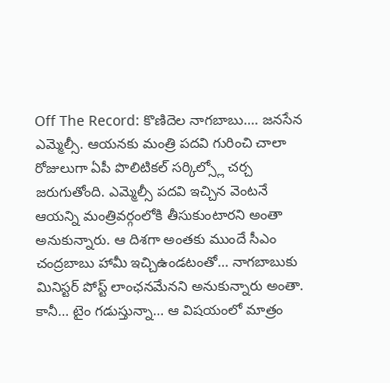Off The Record: కొణిదెల నాగబాబు…. జనసేన ఎమ్మెల్సీ. ఆయనకు మంత్రి పదవి గురించి చాలా రోజులుగా ఏపీ పొలిటికల్ సర్కిల్స్లో చర్చ జరుగుతోంది. ఎమ్మెల్సీ పదవి ఇచ్చిన వెంటనే ఆయన్ని మంత్రివర్గంలోకి తీసుకుంటారని అంతా అనుకున్నారు. ఆ దిశగా అంతకు ముందే సీఎం చంద్రబాబు హామీ ఇచ్చిఉండటంతో… నాగబాబుకు మినిస్టర్ పోస్ట్ లాంఛనమేనని అనుకున్నారు అంతా. కానీ… టైం గడుస్తున్నా… ఆ విషయంలో మాత్రం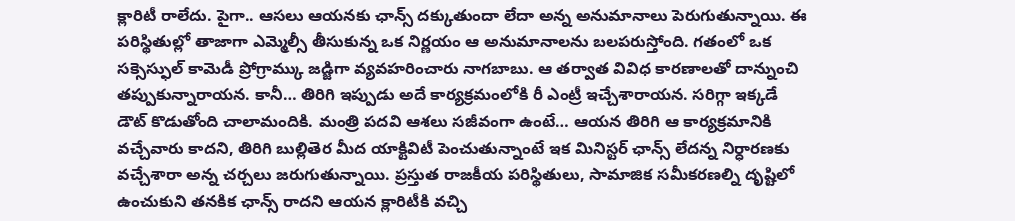క్లారిటీ రాలేదు. పైగా.. ఆసలు ఆయనకు ఛాన్స్ దక్కుతుందా లేదా అన్న అనుమానాలు పెరుగుతున్నాయి. ఈ పరిస్థితుల్లో తాజాగా ఎమ్మెల్సీ తీసుకున్న ఒక నిర్ణయం ఆ అనుమానాలను బలపరుస్తోంది. గతంలో ఒక సక్సెస్ఫుల్ కామెడీ ప్రోగ్రామ్కు జడ్జిగా వ్యవహరించారు నాగబాబు. ఆ తర్వాత వివిధ కారణాలతో దాన్నుంచి తప్పుకున్నారాయన. కానీ… తిరిగి ఇప్పుడు అదే కార్యక్రమంలోకి రీ ఎంట్రీ ఇచ్చేశారాయన. సరిగ్గా ఇక్కడే డౌట్ కొడుతోంది చాలామందికి. మంత్రి పదవి ఆశలు సజీవంగా ఉంటే… ఆయన తిరిగి ఆ కార్యక్రమానికి వచ్చేవారు కాదని, తిరిగి బుల్లితెర మీద యాక్టివిటీ పెంచుతున్నాంటే ఇక మినిస్టర్ ఛాన్స్ లేదన్న నిర్ధారణకు వచ్చేశారా అన్న చర్చలు జరుగుతున్నాయి. ప్రస్తుత రాజకీయ పరిస్థితులు, సామాజిక సమీకరణల్ని దృష్టిలో ఉంచుకుని తనకిక ఛాన్స్ రాదని ఆయన క్లారిటీకి వచ్చి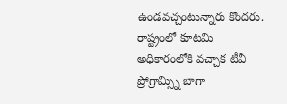ఉండవచ్చంటున్నారు కొందరు.
రాష్ట్రంలో కూటమి అధికారంలోకి వచ్చాక టీవీ ప్రోగ్రామ్స్ని బాగా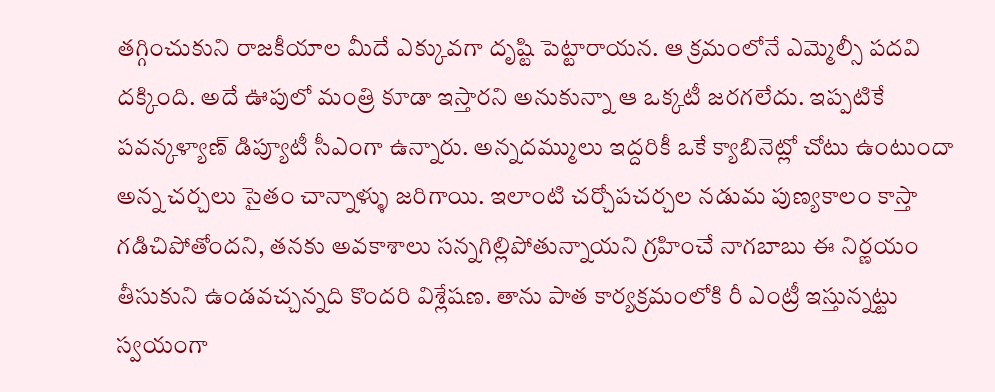తగ్గించుకుని రాజకీయాల మీదే ఎక్కువగా దృష్టి పెట్టారాయన. ఆ క్రమంలోనే ఎమ్మెల్సీ పదవి దక్కింది. అదే ఊపులో మంత్రి కూడా ఇస్తారని అనుకున్నా ఆ ఒక్కటీ జరగలేదు. ఇప్పటికే పవన్కళ్యాణ్ డిప్యూటీ సీఎంగా ఉన్నారు. అన్నదమ్ములు ఇద్దరికీ ఒకే క్యాబినెట్లో చోటు ఉంటుందా అన్న చర్చలు సైతం చాన్నాళ్ళు జరిగాయి. ఇలాంటి చర్చోపచర్చల నడుమ పుణ్యకాలం కాస్తా గడిచిపోతోందని, తనకు అవకాశాలు సన్నగిల్లిపోతున్నాయని గ్రహించే నాగబాబు ఈ నిర్ణయం తీసుకుని ఉండవచ్చన్నది కొందరి విశ్లేషణ. తాను పాత కార్యక్రమంలోకి రీ ఎంట్రీ ఇస్తున్నట్టు స్వయంగా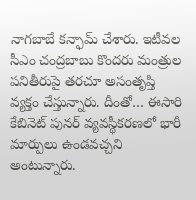నాగబాబే కన్ఫామ్ చేశారు. ఇటీవల సీఎం చంద్రబాబు కొందరు మంత్రుల పనితీరుపై తరచూ అసంతృప్తి వ్యక్తం చేస్తున్నారు. దీంతో… ఈసారి కేబినెట్ పునర్ వ్యవస్థీకరణలో భారీ మార్పులు ఉండవచ్చని అంటున్నారు.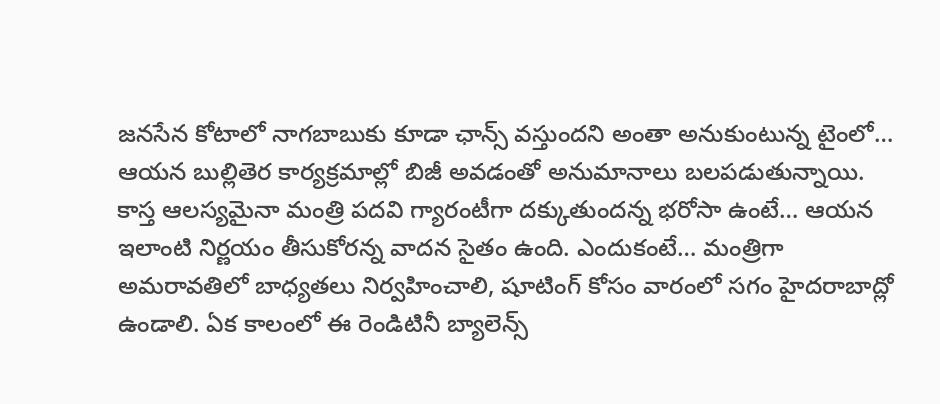జనసేన కోటాలో నాగబాబుకు కూడా ఛాన్స్ వస్తుందని అంతా అనుకుంటున్న టైంలో… ఆయన బుల్లితెర కార్యక్రమాల్లో బిజీ అవడంతో అనుమానాలు బలపడుతున్నాయి. కాస్త ఆలస్యమైనా మంత్రి పదవి గ్యారంటీగా దక్కుతుందన్న భరోసా ఉంటే… ఆయన ఇలాంటి నిర్ణయం తీసుకోరన్న వాదన సైతం ఉంది. ఎందుకంటే… మంత్రిగా అమరావతిలో బాధ్యతలు నిర్వహించాలి, షూటింగ్ కోసం వారంలో సగం హైదరాబాద్లో ఉండాలి. ఏక కాలంలో ఈ రెండిటినీ బ్యాలెన్స్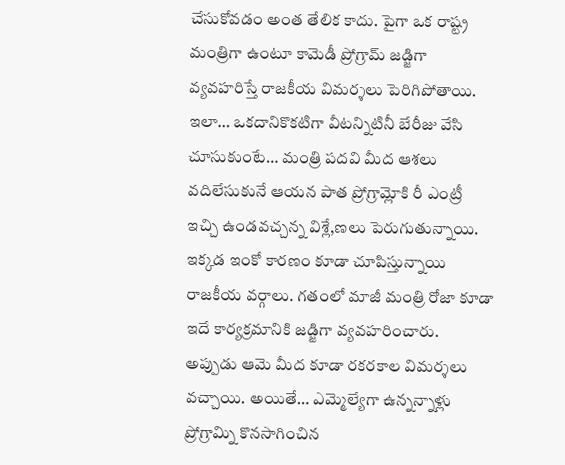చేసుకోవడం అంత తేలిక కాదు. పైగా ఒక రాష్ట్ర మంత్రిగా ఉంటూ కామెడీ ప్రోగ్రామ్ జడ్జిగా వ్యవహరిస్తే రాజకీయ విమర్శలు పెరిగిపోతాయి. ఇలా… ఒకదానికొకటిగా వీటన్నిటినీ బేరీజు వేసి చూసుకుంటే… మంత్రి పదవి మీద ఆశలు వదిలేసుకునే ఆయన పాత ప్రోగ్రామ్లోకి రీ ఎంట్రీ ఇచ్చి ఉండవచ్చన్న విశ్లే,ణలు పెరుగుతున్నాయి.
ఇక్కడ ఇంకో కారణం కూడా చూపిస్తున్నాయి రాజకీయ వర్గాలు. గతంలో మాజీ మంత్రి రోజా కూడా ఇదే కార్యక్రమానికి జడ్జిగా వ్యవహరించారు. అప్పుడు ఆమె మీద కూడా రకరకాల విమర్శలు వచ్చాయి. అయితే… ఎమ్మెల్యేగా ఉన్నన్నాళ్లు ప్రోగ్రామ్ని కొనసాగించిన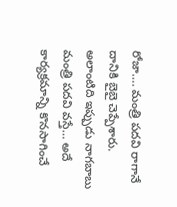రోజా…. మంత్రి పదవి రాగానే దానికి బైబై చెప్పేశారు. అలాంటిది ఇప్పుడు నాగబాబు మంత్రి పదవి వస్తే… అదే కార్యక్రమాన్ని కొనసాగించే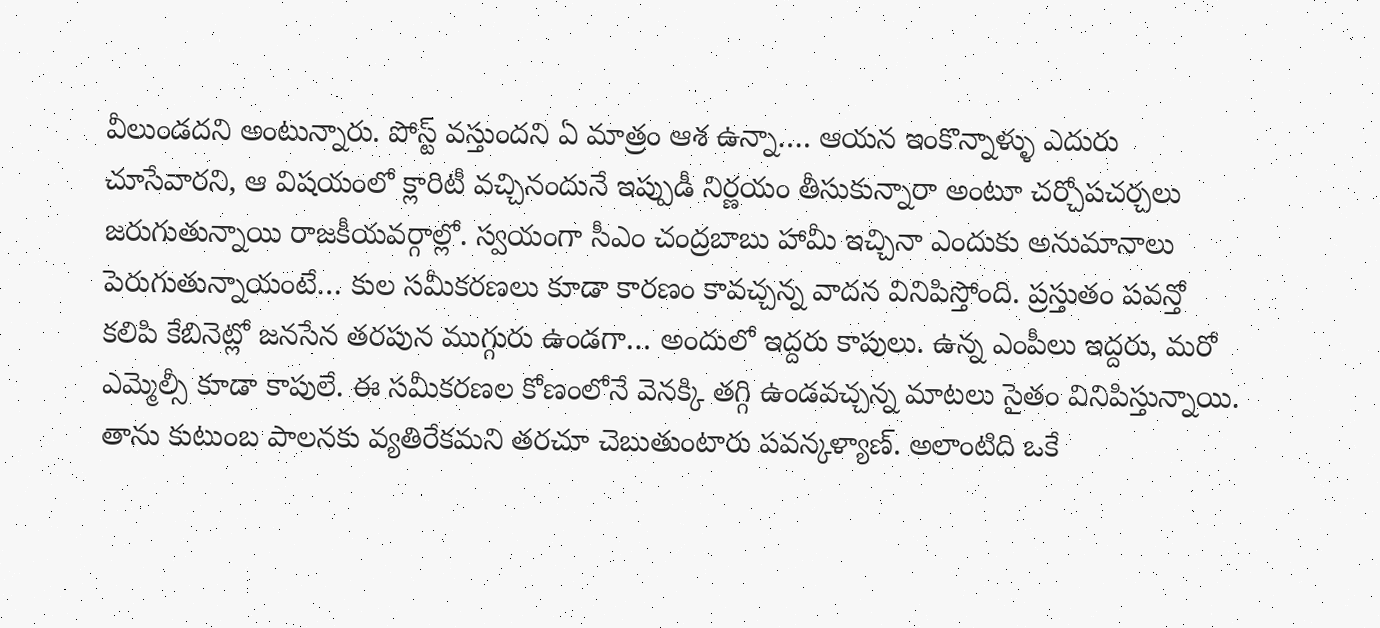వీలుండదని అంటున్నారు. పోస్ట్ వస్తుందని ఏ మాత్రం ఆశ ఉన్నా…. ఆయన ఇంకొన్నాళ్ళు ఎదురు చూసేవారని, ఆ విషయంలో క్లారిటీ వచ్చినందునే ఇప్పుడీ నిర్ణయం తీసుకున్నారా అంటూ చర్చోపచర్చలు జరుగుతున్నాయి రాజకీయవర్గాల్లో. స్వయంగా సీఎం చంద్రబాబు హామీ ఇచ్చినా ఎందుకు అనుమానాలు పెరుగుతున్నాయంటే… కుల సమీకరణలు కూడా కారణం కావచ్చన్న వాదన వినిపిస్తోంది. ప్రస్తుతం పవన్తో కలిపి కేబినెట్లో జనసేన తరపున ముగ్గురు ఉండగా… అందులో ఇద్దరు కాపులు. ఉన్న ఎంపీలు ఇద్దరు, మరో ఎమ్మెల్సీ కూడా కాపులే. ఈ సమీకరణల కోణంలోనే వెనక్కి తగ్గి ఉండవచ్చన్న మాటలు సైతం వినిపిస్తున్నాయి. తాను కుటుంబ పాలనకు వ్యతిరేకమని తరచూ చెబుతుంటారు పవన్కళ్యాణ్. అలాంటిది ఒకే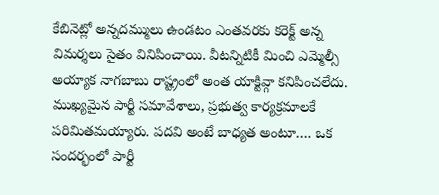కేబినెట్లో అన్నదమ్ములు ఉండటం ఎంతవరకు కరెక్ట్ అన్న విమర్శలు సైతం వినిపించాయి. వీటన్నిటికీ మించి ఎమ్మెల్సీ అయ్యాక నాగబాబు రాష్ట్రంలో అంత యాక్టివ్గా కనిపించలేదు. ముఖ్యమైన పార్టీ సమావేశాలు, ప్రభుత్వ కార్యక్రమాలకే పరిమితమయ్యారు. పదవి అంటే బాధ్యత అంటూ…. ఒక సందర్భంలో పార్టీ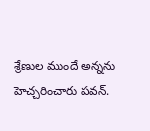శ్రేణుల ముందే అన్నను హెచ్చరించారు పవన్.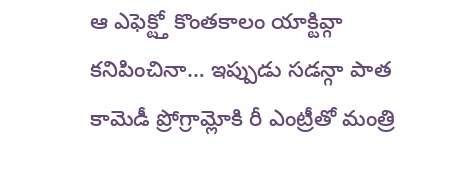ఆ ఎఫెక్ట్తో కొంతకాలం యాక్టివ్గా కనిపించినా… ఇప్పుడు సడన్గా పాత కామెడీ ప్రోగ్రామ్లోకి రీ ఎంట్రీతో మంత్రి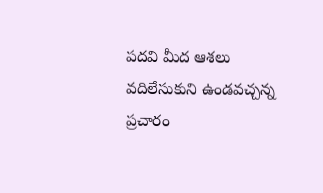పదవి మీద ఆశలు వదిలేసుకుని ఉండవచ్చన్న ప్రచారం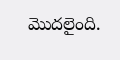మొదలైంది.